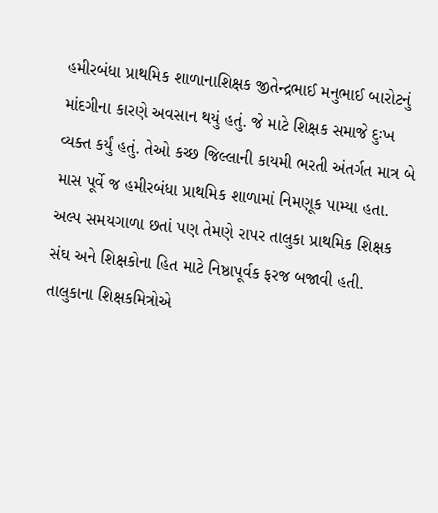હમીરબંધા પ્રાથમિક શાળાનાશિક્ષક જીતેન્દ્રભાઈ મનુભાઈ બારોટનું માંદગીના કારણે અવસાન થયું હતું. જે માટે શિક્ષક સમાજે દુઃખ વ્યક્ત કર્યું હતું. તેઓ કચ્છ જિલ્લાની કાયમી ભરતી અંતર્ગત માત્ર બે માસ પૂર્વે જ હમીરબંધા પ્રાથમિક શાળામાં નિમણૂક પામ્યા હતા. અલ્પ સમયગાળા છતાં પણ તેમણે રાપર તાલુકા પ્રાથમિક શિક્ષક સંઘ અને શિક્ષકોના હિત માટે નિષ્ઠાપૂર્વક ફરજ બજાવી હતી. તાલુકાના શિક્ષકમિત્રોએ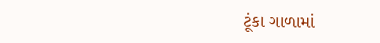ટૂંકા ગાળામાં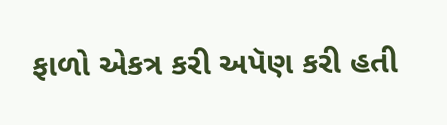ફાળો એકત્ર કરી અપૅણ કરી હતી